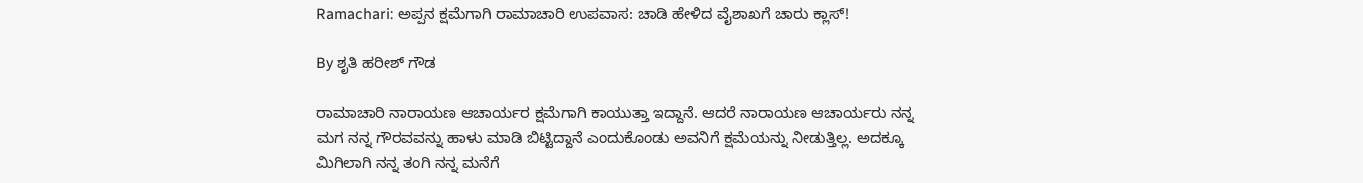Ramachari: ಅಪ್ಪನ ಕ್ಷಮೆಗಾಗಿ ರಾಮಾಚಾರಿ ಉಪವಾಸ: ಚಾಡಿ ಹೇಳಿದ ವೈಶಾಖಗೆ ಚಾರು ಕ್ಲಾಸ್!

By ಶೃತಿ ಹರೀಶ್ ಗೌಡ

ರಾಮಾಚಾರಿ ನಾರಾಯಣ ಆಚಾರ್ಯರ ಕ್ಷಮೆಗಾಗಿ ಕಾಯುತ್ತಾ ಇದ್ದಾನೆ. ಆದರೆ ನಾರಾಯಣ ಆಚಾರ್ಯರು ನನ್ನ ಮಗ ನನ್ನ ಗೌರವವನ್ನು ಹಾಳು ಮಾಡಿ ಬಿಟ್ಟಿದ್ದಾನೆ ಎಂದುಕೊಂಡು ಅವನಿಗೆ ಕ್ಷಮೆಯನ್ನು ನೀಡುತ್ತಿಲ್ಲ. ಅದಕ್ಕೂ ಮಿಗಿಲಾಗಿ ನನ್ನ ತಂಗಿ ನನ್ನ ಮನೆಗೆ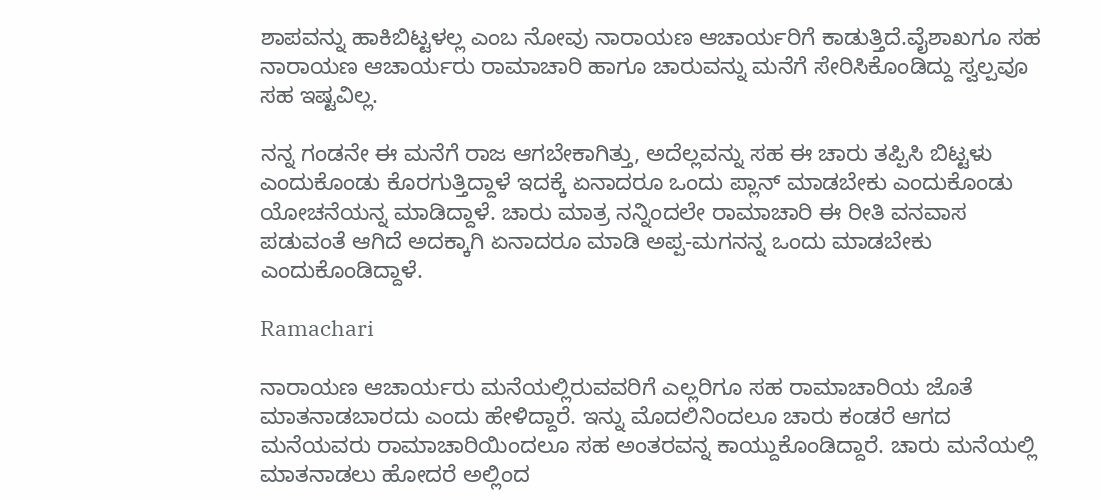ಶಾಪವನ್ನು ಹಾಕಿಬಿಟ್ಟಳಲ್ಲ ಎಂಬ ನೋವು ನಾರಾಯಣ ಆಚಾರ್ಯರಿಗೆ ಕಾಡುತ್ತಿದೆ.ವೈಶಾಖಗೂ ಸಹ ನಾರಾಯಣ ಆಚಾರ್ಯರು ರಾಮಾಚಾರಿ ಹಾಗೂ ಚಾರುವನ್ನು ಮನೆಗೆ ಸೇರಿಸಿಕೊಂಡಿದ್ದು ಸ್ವಲ್ಪವೂ ಸಹ ಇಷ್ಟವಿಲ್ಲ.

ನನ್ನ ಗಂಡನೇ ಈ ಮನೆಗೆ ರಾಜ ಆಗಬೇಕಾಗಿತ್ತು, ಅದೆಲ್ಲವನ್ನು ಸಹ ಈ ಚಾರು ತಪ್ಪಿಸಿ ಬಿಟ್ಟಳು ಎಂದುಕೊಂಡು ಕೊರಗುತ್ತಿದ್ದಾಳೆ ಇದಕ್ಕೆ ಏನಾದರೂ ಒಂದು ಪ್ಲಾನ್ ಮಾಡಬೇಕು ಎಂದುಕೊಂಡು ಯೋಚನೆಯನ್ನ ಮಾಡಿದ್ದಾಳೆ. ಚಾರು ಮಾತ್ರ ನನ್ನಿಂದಲೇ ರಾಮಾಚಾರಿ ಈ ರೀತಿ ವನವಾಸ ಪಡುವಂತೆ ಆಗಿದೆ ಅದಕ್ಕಾಗಿ ಏನಾದರೂ ಮಾಡಿ ಅಪ್ಪ-ಮಗನನ್ನ ಒಂದು ಮಾಡಬೇಕು ಎಂದುಕೊಂಡಿದ್ದಾಳೆ.

Ramachari

ನಾರಾಯಣ ಆಚಾರ್ಯರು ಮನೆಯಲ್ಲಿರುವವರಿಗೆ ಎಲ್ಲರಿಗೂ ಸಹ ರಾಮಾಚಾರಿಯ ಜೊತೆ ಮಾತನಾಡಬಾರದು ಎಂದು ಹೇಳಿದ್ದಾರೆ. ಇನ್ನು ಮೊದಲಿನಿಂದಲೂ ಚಾರು ಕಂಡರೆ ಆಗದ ಮನೆಯವರು ರಾಮಾಚಾರಿಯಿಂದಲೂ ಸಹ ಅಂತರವನ್ನ ಕಾಯ್ದುಕೊಂಡಿದ್ದಾರೆ. ಚಾರು ಮನೆಯಲ್ಲಿ ಮಾತನಾಡಲು ಹೋದರೆ ಅಲ್ಲಿಂದ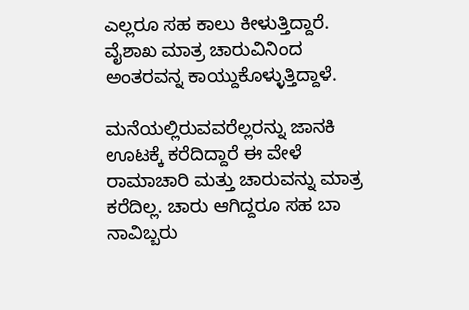ಎಲ್ಲರೂ ಸಹ ಕಾಲು ಕೀಳುತ್ತಿದ್ದಾರೆ. ವೈಶಾಖ ಮಾತ್ರ ಚಾರುವಿನಿಂದ ಅಂತರವನ್ನ ಕಾಯ್ದುಕೊಳ್ಳುತ್ತಿದ್ದಾಳೆ.

ಮನೆಯಲ್ಲಿರುವವರೆಲ್ಲರನ್ನು ಜಾನಕಿ ಊಟಕ್ಕೆ ಕರೆದಿದ್ದಾರೆ ಈ ವೇಳೆ ರಾಮಾಚಾರಿ ಮತ್ತು ಚಾರುವನ್ನು ಮಾತ್ರ ಕರೆದಿಲ್ಲ. ಚಾರು ಆಗಿದ್ದರೂ ಸಹ ಬಾ ನಾವಿಬ್ಬರು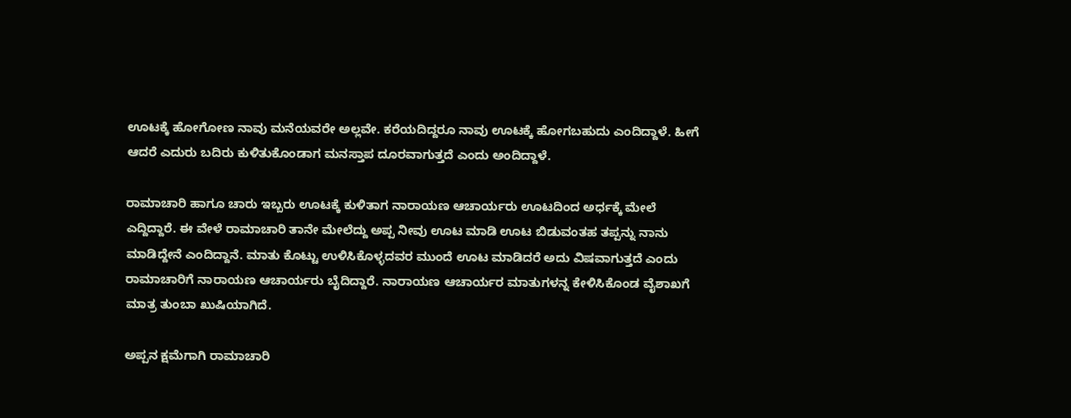ಊಟಕ್ಕೆ ಹೋಗೋಣ ನಾವು ಮನೆಯವರೇ ಅಲ್ಲವೇ. ಕರೆಯದಿದ್ದರೂ ನಾವು ಊಟಕ್ಕೆ ಹೋಗಬಹುದು ಎಂದಿದ್ದಾಳೆ. ಹೀಗೆ ಆದರೆ ಎದುರು ಬದಿರು ಕುಳಿತುಕೊಂಡಾಗ ಮನಸ್ತಾಪ ದೂರವಾಗುತ್ತದೆ ಎಂದು ಅಂದಿದ್ದಾಳೆ.

ರಾಮಾಚಾರಿ ಹಾಗೂ ಚಾರು ಇಬ್ಬರು ಊಟಕ್ಕೆ ಕುಳಿತಾಗ ನಾರಾಯಣ ಆಚಾರ್ಯರು ಊಟದಿಂದ ಅರ್ಧಕ್ಕೆ ಮೇಲೆ ಎದ್ದಿದ್ದಾರೆ. ಈ ವೇಳೆ ರಾಮಾಚಾರಿ ತಾನೇ ಮೇಲೆದ್ದು ಅಪ್ಪ ನೀವು ಊಟ ಮಾಡಿ ಊಟ ಬಿಡುವಂತಹ ತಪ್ಪನ್ನು ನಾನು ಮಾಡಿದ್ದೇನೆ ಎಂದಿದ್ದಾನೆ. ಮಾತು ಕೊಟ್ಟು ಉಳಿಸಿಕೊಳ್ಳದವರ ಮುಂದೆ ಊಟ ಮಾಡಿದರೆ ಅದು ವಿಷವಾಗುತ್ತದೆ ಎಂದು ರಾಮಾಚಾರಿಗೆ ನಾರಾಯಣ ಆಚಾರ್ಯರು ಬೈದಿದ್ದಾರೆ. ನಾರಾಯಣ ಆಚಾರ್ಯರ ಮಾತುಗಳನ್ನ ಕೇಳಿಸಿಕೊಂಡ ವೈಶಾಖಗೆ ಮಾತ್ರ ತುಂಬಾ ಖುಷಿಯಾಗಿದೆ.

ಅಪ್ಪನ ಕ್ಷಮೆಗಾಗಿ ರಾಮಾಚಾರಿ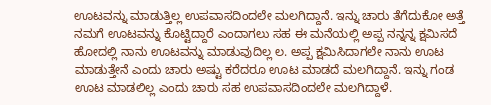ಊಟವನ್ನು ಮಾಡುತ್ತಿಲ್ಲ ಉಪವಾಸದಿಂದಲೇ ಮಲಗಿದ್ದಾನೆ. ಇನ್ನು ಚಾರು ತೆಗೆದುಕೋ ಅತ್ತೆ ನಮಗೆ ಊಟವನ್ನು ಕೊಟ್ಟಿದ್ದಾರೆ ಎಂದಾಗಲು ಸಹ ಈ ಮನೆಯಲ್ಲಿ ಅಪ್ಪ ನನ್ನನ್ನ ಕ್ಷಮಿಸದೆ ಹೋದಲ್ಲಿ ನಾನು ಊಟವನ್ನು ಮಾಡುವುದಿಲ್ಲ ಲ. ಅಪ್ಪ ಕ್ಷಮಿಸಿದಾಗಲೇ ನಾನು ಊಟ ಮಾಡುತ್ತೇನೆ ಎಂದು ಚಾರು ಅಷ್ಟು ಕರೆದರೂ ಊಟ ಮಾಡದೆ ಮಲಗಿದ್ದಾನೆ. ಇನ್ನು ಗಂಡ ಊಟ ಮಾಡಲಿಲ್ಲ ಎಂದು ಚಾರು ಸಹ ಉಪವಾಸದಿಂದಲೇ ಮಲಗಿದ್ದಾಳೆ.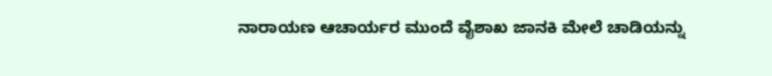ನಾರಾಯಣ ಆಚಾರ್ಯರ ಮುಂದೆ ವೈಶಾಖ ಜಾನಕಿ ಮೇಲೆ ಚಾಡಿಯನ್ನು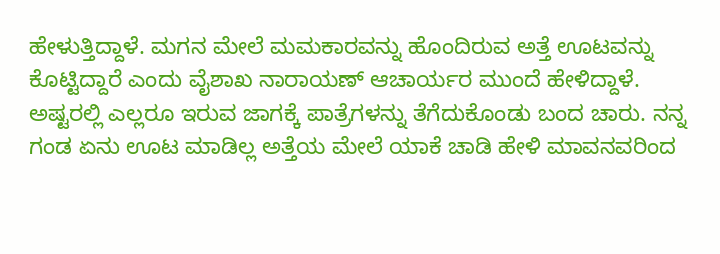ಹೇಳುತ್ತಿದ್ದಾಳೆ. ಮಗನ ಮೇಲೆ ಮಮಕಾರವನ್ನು ಹೊಂದಿರುವ ಅತ್ತೆ ಊಟವನ್ನು ಕೊಟ್ಟಿದ್ದಾರೆ ಎಂದು ವೈಶಾಖ ನಾರಾಯಣ್ ಆಚಾರ್ಯರ ಮುಂದೆ ಹೇಳಿದ್ದಾಳೆ. ಅಷ್ಟರಲ್ಲಿ ಎಲ್ಲರೂ ಇರುವ ಜಾಗಕ್ಕೆ ಪಾತ್ರೆಗಳನ್ನು ತೆಗೆದುಕೊಂಡು ಬಂದ ಚಾರು. ನನ್ನ ಗಂಡ ಏನು ಊಟ ಮಾಡಿಲ್ಲ ಅತ್ತೆಯ ಮೇಲೆ ಯಾಕೆ ಚಾಡಿ ಹೇಳಿ ಮಾವನವರಿಂದ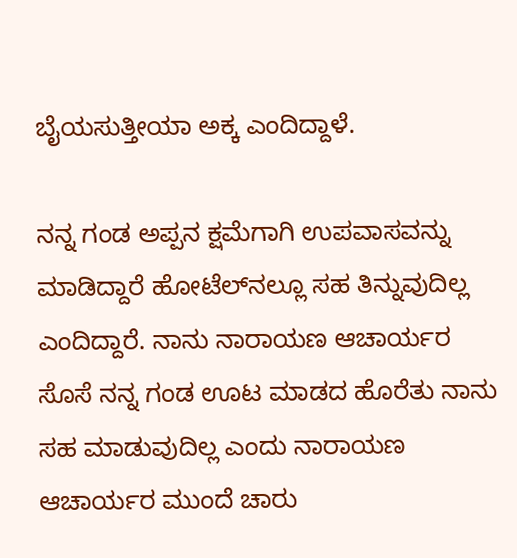ಬೈಯಸುತ್ತೀಯಾ ಅಕ್ಕ ಎಂದಿದ್ದಾಳೆ.

ನನ್ನ ಗಂಡ ಅಪ್ಪನ ಕ್ಷಮೆಗಾಗಿ ಉಪವಾಸವನ್ನು ಮಾಡಿದ್ದಾರೆ ಹೋಟೆಲ್‌ನಲ್ಲೂ ಸಹ ತಿನ್ನುವುದಿಲ್ಲ ಎಂದಿದ್ದಾರೆ. ನಾನು ನಾರಾಯಣ ಆಚಾರ್ಯರ ಸೊಸೆ ನನ್ನ ಗಂಡ ಊಟ ಮಾಡದ ಹೊರೆತು ನಾನು ಸಹ ಮಾಡುವುದಿಲ್ಲ ಎಂದು ನಾರಾಯಣ ಆಚಾರ್ಯರ ಮುಂದೆ ಚಾರು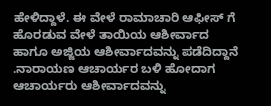ಹೇಳಿದ್ದಾಳೆ. ಈ ವೇಳೆ ರಾಮಾಚಾರಿ ಆಫೀಸ್ ಗೆ ಹೊರಡುವ ವೇಳೆ ತಾಯಿಯ ಆಶೀರ್ವಾದ ಹಾಗೂ ಅಜ್ಜಿಯ ಆಶೀರ್ವಾದವನ್ನು ಪಡೆದಿದ್ದಾನೆ .ನಾರಾಯಣ ಆಚಾರ್ಯರ ಬಳಿ ಹೋದಾಗ ಆಚಾರ್ಯರು ಆಶೀರ್ವಾದವನ್ನು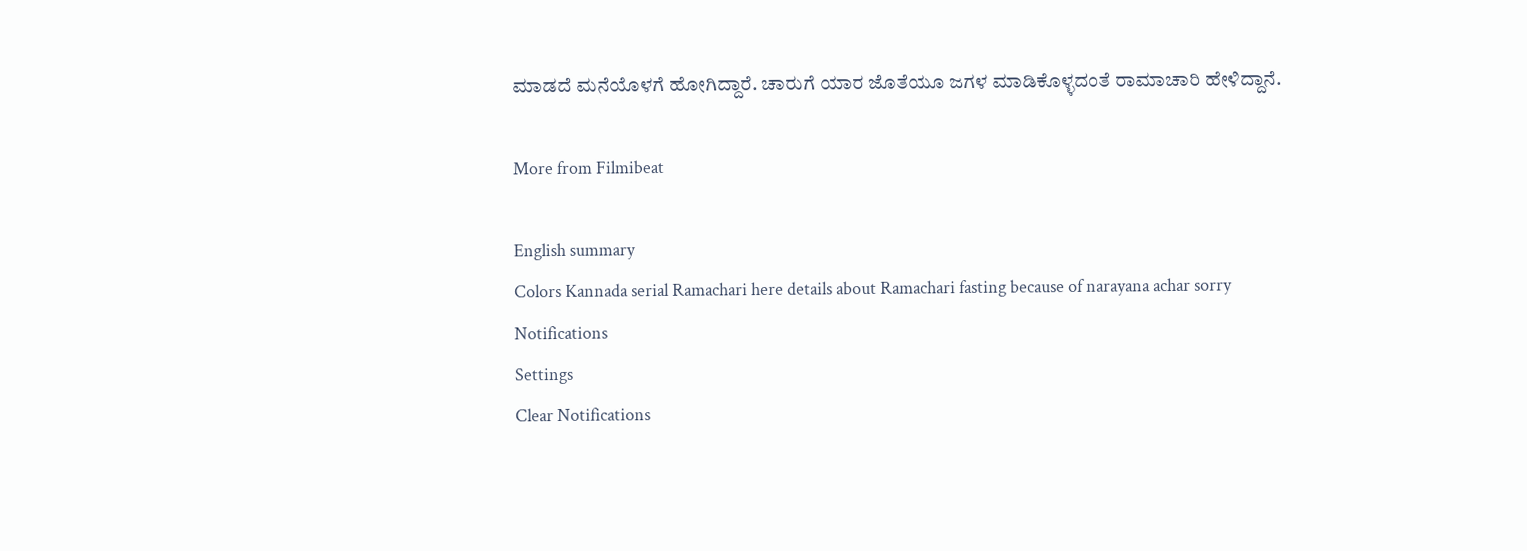ಮಾಡದೆ ಮನೆಯೊಳಗೆ ಹೋಗಿದ್ದಾರೆ. ಚಾರುಗೆ ಯಾರ ಜೊತೆಯೂ ಜಗಳ ಮಾಡಿಕೊಳ್ಳದಂತೆ ರಾಮಾಚಾರಿ ಹೇಳಿದ್ದಾನೆ.

More from Filmibeat

English summary
Colors Kannada serial Ramachari here details about Ramachari fasting because of narayana achar sorry
Notifications
Settings
Clear Notifications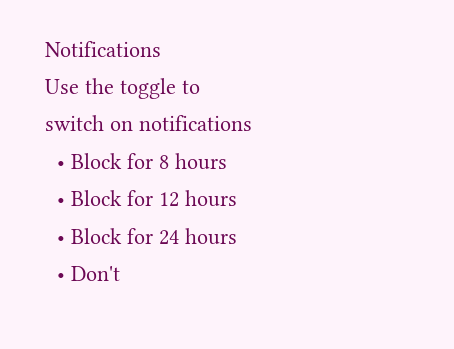Notifications
Use the toggle to switch on notifications
  • Block for 8 hours
  • Block for 12 hours
  • Block for 24 hours
  • Don't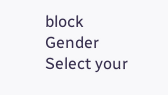block
Gender
Select your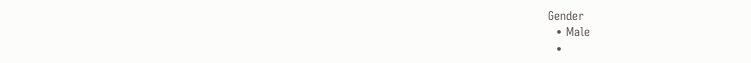Gender
  • Male
  •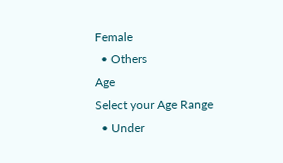Female
  • Others
Age
Select your Age Range
  • Under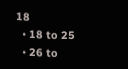18
  • 18 to 25
  • 26 to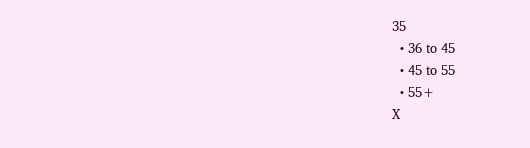35
  • 36 to 45
  • 45 to 55
  • 55+
X